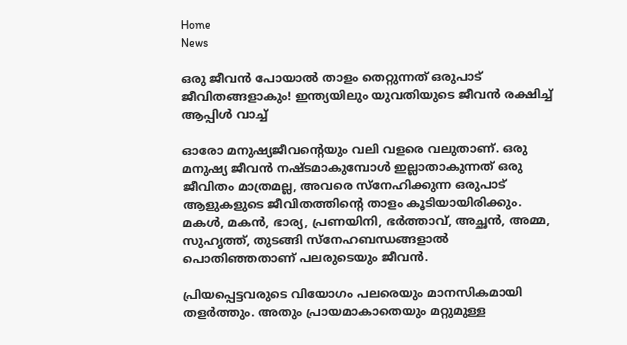Home
News

ഒരു ജീവൻ പോയാൽ താളം തെറ്റുന്നത് ഒരുപാട് ജീവിതങ്ങളാകും! ഇന്ത്യയിലും യുവതിയുടെ ജീവൻ രക്ഷിച്ച് ആപ്പിൾ വാച്ച്

ഓരോ മനുഷ്യജീവന്റെയും വലി വളരെ വലുതാണ്. ഒരു മനുഷ്യ ജീവൻ നഷ്ടമാകുമ്പോൾ ഇല്ലാതാകുന്നത് ഒരു ജീവിതം മാത്രമല്ല, അ‌വരെ സ്നേഹിക്കുന്ന ഒരുപാട് ആളുകളുടെ ജീവിതത്തിന്റെ താളം കൂടിയായിരിക്കും. മകൾ, മകൻ, ഭാര്യ, പ്രണയിനി, ഭർത്താവ്, അ‌ച്ഛൻ, അ‌മ്മ, സുഹൃത്ത്, തുടങ്ങി സ്നേഹബന്ധങ്ങളാൽ പൊതിഞ്ഞതാണ് പലരുടെയും ജീവൻ.

പ്രിയപ്പെട്ടവരുടെ വിയോഗം പലരെയും മാനസികമായി തളർത്തും. അ‌തും പ്രായമാകാതെയും മറ്റുമുള്ള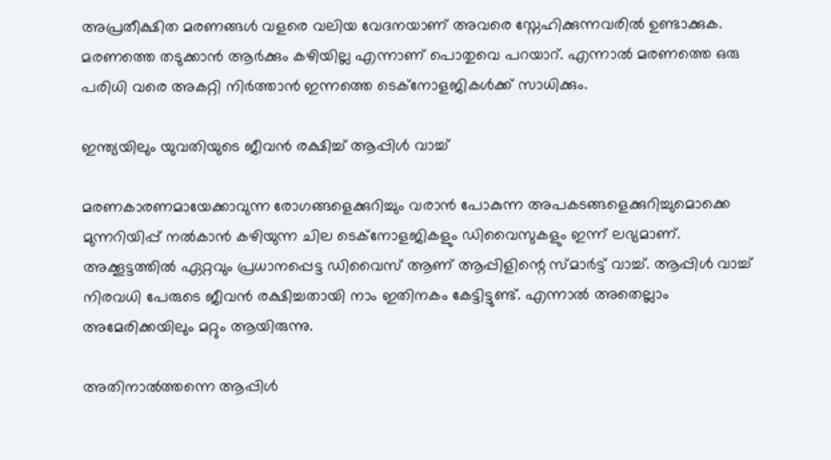അ‌പ്രതീക്ഷിത മരണങ്ങൾ വളരെ വലിയ വേദനയാണ് അ‌വരെ സ്നേഹിക്കുന്നവരിൽ ഉണ്ടാക്കുക. മരണത്തെ തടുക്കാൻ ആർക്കും കഴിയില്ല എന്നാണ് പൊതുവെ പറയാറ്. എന്നാൽ മരണത്തെ ഒരു പരിധി വരെ അ‌കറ്റി നിർത്താൻ ഇന്നത്തെ ടെക്നോളജികൾക്ക് സാധിക്കും.

ഇന്ത്യയിലും യുവതിയുടെ ജീവൻ രക്ഷിച്ച് ആപ്പിൾ വാച്ച്

മരണകാരണമായേക്കാവുന്ന രോഗങ്ങളെക്കുറിച്ചും വരാൻ പോകുന്ന അ‌പകടങ്ങളെക്കുറിച്ചുമൊക്കെ മുന്നറിയിപ്പ് നൽകാൻ കഴിയുന്ന ചില ടെക്നോളജികളും ഡിവൈസുകളും ഇന്ന് ലഭ്യമാണ്. അ‌ക്കൂട്ടത്തിൽ ഏറ്റവും പ്രധാനപ്പെട്ട ഡിവൈസ് ആണ് ആപ്പിളിന്റെ സ്മാർട്ട് വാച്ച്. ആപ്പിൾ വാച്ച് നിരവധി പേരുടെ ജീവൻ രക്ഷിച്ചതായി നാം ഇതിനകം കേട്ടിട്ടുണ്ട്. എന്നാൽ അ‌തെല്ലാം അ‌മേരിക്കയിലും മറ്റും ആയിരുന്നു.

അ‌തിനാൽത്തന്നെ ആപ്പിൾ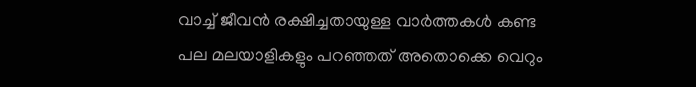വാച്ച് ജീവൻ രക്ഷിച്ചതായുള്ള വാർത്തകൾ കണ്ട പല മലയാളികളും പറഞ്ഞത് അ‌തൊക്കെ വെറും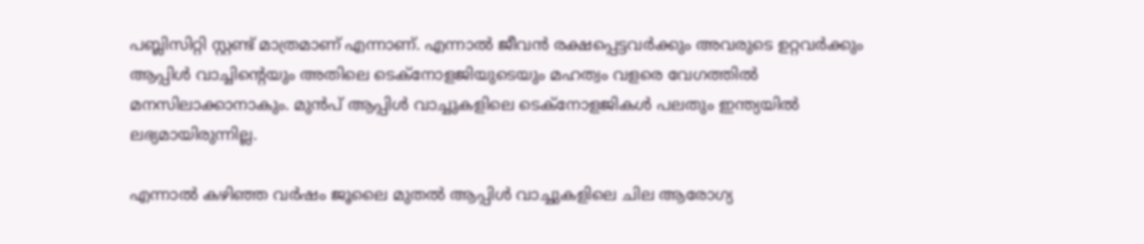പബ്ലിസിറ്റി സ്റ്റണ്ട് മാത്രമാണ് എന്നാണ്. എന്നാൽ ജീവൻ രക്ഷപ്പെട്ടവർക്കും അ‌വരുടെ ഉറ്റവർക്കും ആപ്പിൾ വാച്ചിന്റെയും അ‌തിലെ ടെക്നോളജിയുടെയും മഹത്വം വളരെ വേഗത്തിൽ മനസിലാക്കാനാകും. മുൻപ് ആപ്പിൾ വാച്ചുകളിലെ ടെക്നോളജികൾ പലതും ഇന്ത്യയിൽ ലഭ്യമായിരുന്നില്ല.

എന്നാൽ കഴിഞ്ഞ വർഷം ജൂലൈ മുതൽ ആപ്പിൾ വാച്ചുകളിലെ ചില ആരോഗ്യ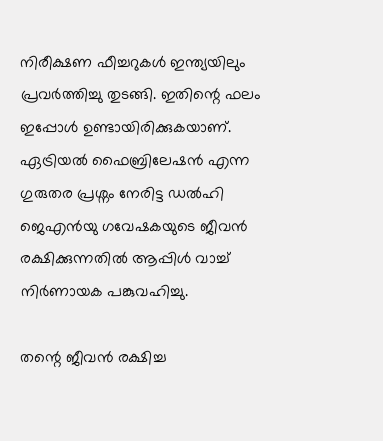നിരീക്ഷണ ഫീച്ചറുകൾ ഇന്ത്യയിലും പ്രവർത്തിച്ചു തുടങ്ങി. ഇതിന്റെ ഫലം ഇപ്പോൾ ഉണ്ടായിരിക്കുകയാണ്. ഏട്രിയൽ ഫൈബ്രിലേഷൻ എന്ന ഗുരുതര പ്രശ്നം നേരിട്ട ഡൽഹി ജെഎൻയു ഗവേഷകയുടെ ജീവൻ രക്ഷിക്കുന്നതിൽ ആപ്പിൾ വാച്ച് നിർണായക പങ്കുവഹിച്ചു.

തന്റെ ജീവൻ രക്ഷിച്ച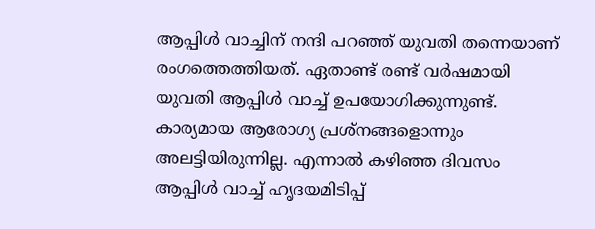ആപ്പിൾ വാച്ചിന് നന്ദി പറഞ്ഞ് യുവതി തന്നെയാണ് രംഗത്തെത്തിയത്. ഏതാണ്ട് രണ്ട് വർഷമായി യുവതി ആപ്പിൾ വാച്ച് ഉപയോഗിക്കുന്നുണ്ട്. കാര്യമായ ആരോഗ്യ പ്രശ്നങ്ങളൊന്നും അ‌ലട്ടിയിരുന്നില്ല. എന്നാൽ കഴിഞ്ഞ ദിവസം ആപ്പിൾ വാച്ച് ഹൃദയമിടിപ്പ്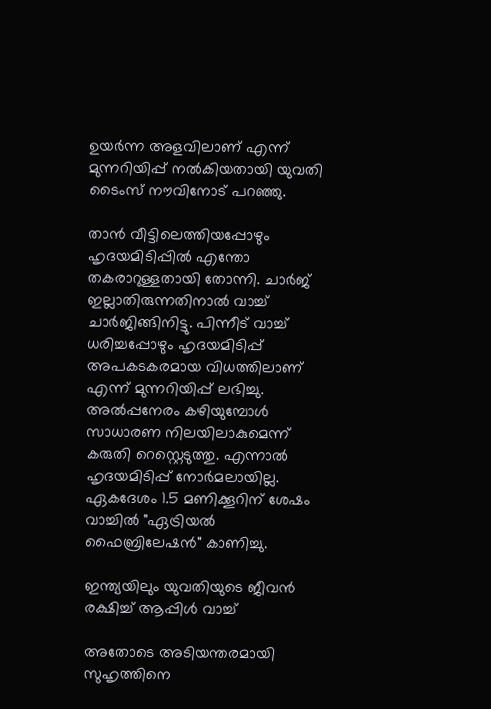ഉയർന്ന അ‌ളവിലാണ് എന്ന് മുന്നറിയിപ്പ് നൽകിയതായി യുവതി ടൈംസ് നൗവിനോട് പറഞ്ഞു.

താൻ വീട്ടിലെത്തിയപ്പോഴും ഹൃദയമിടിപ്പിൽ എന്തോ തകരാറുള്ളതായി തോന്നി. ചാർജ് ഇല്ലാതിരുന്നതിനാൽ വാച്ച് ചാർജിങ്ങിനിട്ടു. പിന്നീട് വാച്ച് ധരിച്ചപ്പോഴും ഹൃദയമിടിപ്പ് അ‌പകടകരമായ വിധത്തിലാണ് എന്ന് മുന്നറിയിപ്പ് ലഭിച്ചു. അ‌ൽപ്പനേരം കഴിയുമ്പോൾ സാധാരണ നിലയിലാകുമെന്ന് കരുതി റെസ്റ്റെടുത്തു. എന്നാൽ ഹൃദയമിടിപ്പ് നോർമലായില്ല. ഏകദേശം 1.5 മണിക്കൂറിന് ശേഷം വാച്ചിൽ "ഏട്രിയൽ ഫൈബ്രിലേഷൻ" കാണിച്ചു.

ഇന്ത്യയിലും യുവതിയുടെ ജീവൻ രക്ഷിച്ച് ആപ്പിൾ വാച്ച്

അ‌തോടെ അ‌ടിയന്തരമായി സുഹൃത്തിനെ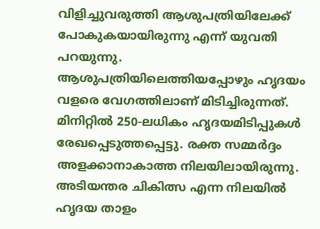വിളിച്ചുവരുത്തി ആശുപത്രിയിലേക്ക് പോകുകയായിരുന്നു എന്ന് യുവതി പറയുന്നു. ആശുപത്രിയിലെത്തിയപ്പോഴും ഹൃദയം വളരെ വേഗത്തിലാണ് മിടിച്ചിരുന്നത്. മിനിറ്റിൽ 250-ലധികം ഹൃദയമിടിപ്പുകൾ രേഖപ്പെടുത്തപ്പെട്ടു. രക്ത സമ്മർദ്ദം അ‌ളക്കാനാകാത്ത നിലയിലായിരുന്നു. അ‌ടിയന്തര ചികിത്സ എന്ന നിലയിൽ ഹൃദയ താളം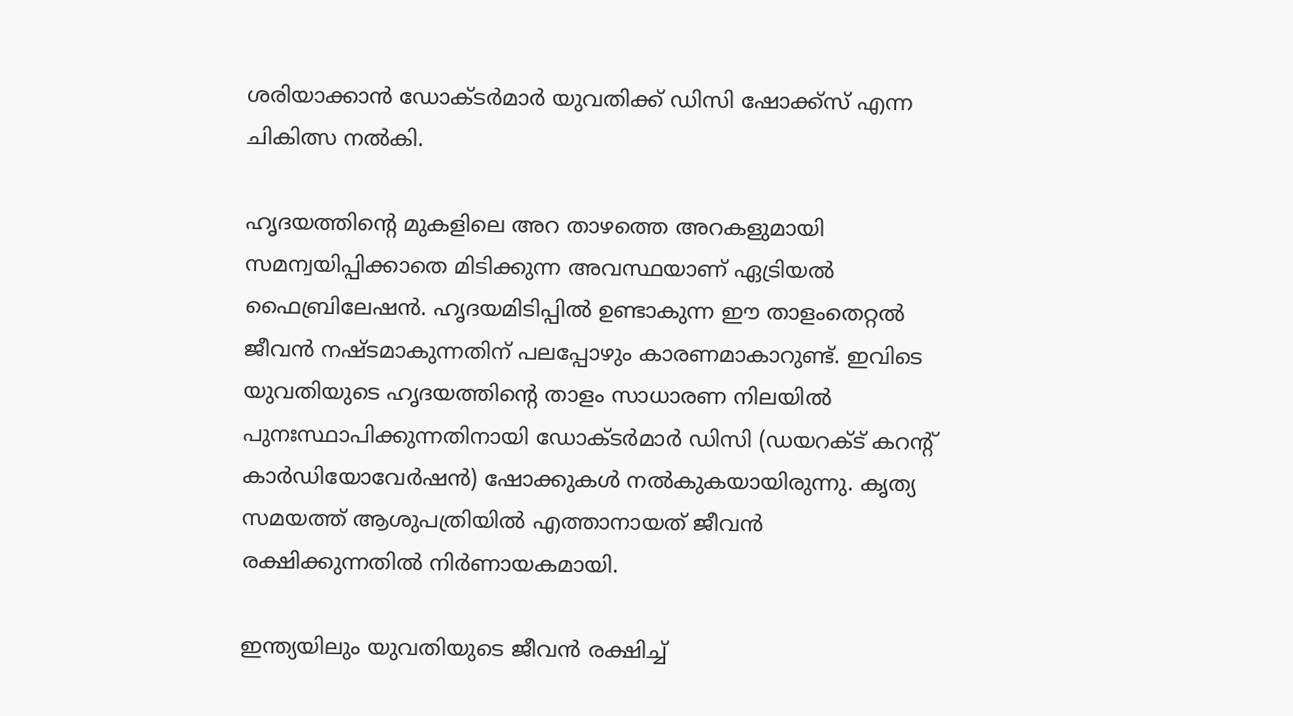ശരിയാക്കാൻ ഡോക്ടർമാർ യുവതിക്ക് ഡിസി ഷോക്ക്സ് എന്ന ചികിത്സ നൽകി.

ഹൃദയത്തിന്റെ മുകളിലെ അറ താഴത്തെ അറകളുമായി സമന്വയിപ്പിക്കാതെ മിടിക്കുന്ന അവസ്ഥയാണ് ഏട്രിയൽ ഫൈബ്രിലേഷൻ. ഹൃദയമിടിപ്പിൽ ഉണ്ടാകുന്ന ഈ താളംതെറ്റൽ ജീവൻ നഷ്ടമാകുന്നതിന് പലപ്പോഴും കാരണമാകാറുണ്ട്. ഇവിടെ യുവതിയുടെ ഹൃദയത്തിൻ്റെ താളം സാധാരണ നിലയിൽ പുനഃസ്ഥാപിക്കുന്നതിനായി ഡോക്ടർമാർ ഡിസി (ഡയറക്ട് കറൻ്റ് കാർഡിയോവേർഷൻ) ഷോക്കുകൾ നൽകുകയായിരുന്നു. കൃത്യ സമയത്ത് ആശുപത്രിയിൽ എത്താനായത് ജീവൻ രക്ഷിക്കുന്നതിൽ നിർണായകമായി.

ഇന്ത്യയിലും യുവതിയുടെ ജീവൻ രക്ഷിച്ച്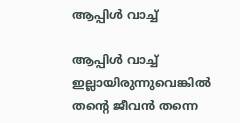ആപ്പിൾ വാച്ച്

ആപ്പിൾ വാച്ച് ഇല്ലായിരുന്നുവെങ്കിൽ തന്റെ ജീവൻ തന്നെ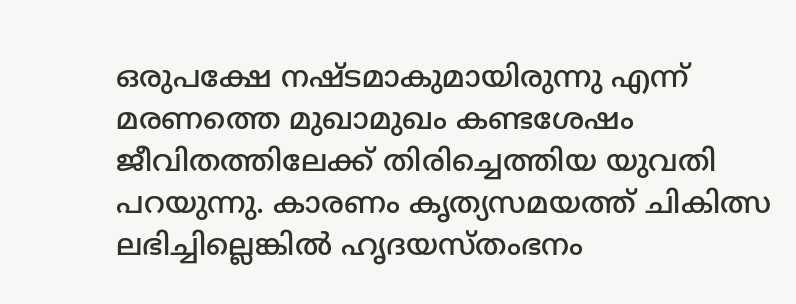ഒരുപക്ഷേ നഷ്ടമാകുമായിരുന്നു എന്ന് മരണത്തെ മുഖാമുഖം കണ്ടശേഷം ജീവിതത്തിലേക്ക് തിരിച്ചെത്തിയ യുവതി പറയുന്നു. കാരണം കൃത്യസമയത്ത് ചികിത്സ ലഭിച്ചില്ലെങ്കിൽ ഹൃദയസ്തംഭനം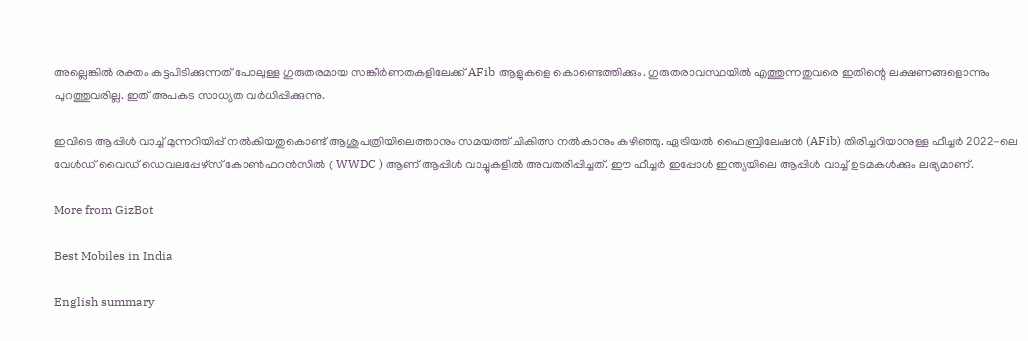അല്ലെങ്കിൽ രക്തം കട്ടപിടിക്കുന്നത് പോലുള്ള ഗുരുതരമായ സങ്കീർണതകളിലേക്ക് AFib ആളുകളെ കൊണ്ടെത്തിക്കും. ഗുരുതരാവസ്ഥയിൽ എത്തുന്നതുവരെ ഇതിന്റെ ലക്ഷണങ്ങളൊന്നും പുറത്തുവരില്ല. ഇത് അ‌പകട സാധ്യത വർധിപ്പിക്കുന്നു.

ഇവിടെ ആപ്പിൾ വാച്ച് മുന്നറിയിപ്പ് നൽകിയതുകൊണ്ട് ആശുപത്രിയിലെത്താനും സമയത്ത് ചികിത്സ നൽകാനും കഴിഞ്ഞു. ഏട്രിയൽ ഫൈബ്രിലേഷൻ (AFib) തിരിച്ചറിയാനുള്ള ഫീച്ചർ 2022-ലെ വേൾഡ് വൈഡ് ഡെവലപ്പേഴ്‌സ് കോൺഫറൻസിൽ ( WWDC ) ആണ് ആപ്പിൾ വാച്ചുകളിൽ അ‌വതരിപ്പിച്ചത്. ഈ ഫീച്ചർ ഇപ്പോൾ ഇന്ത്യയിലെ ആപ്പിൾ വാച്ച് ഉടമകൾക്കും ലഭ്യമാണ്.

More from GizBot

Best Mobiles in India

English summary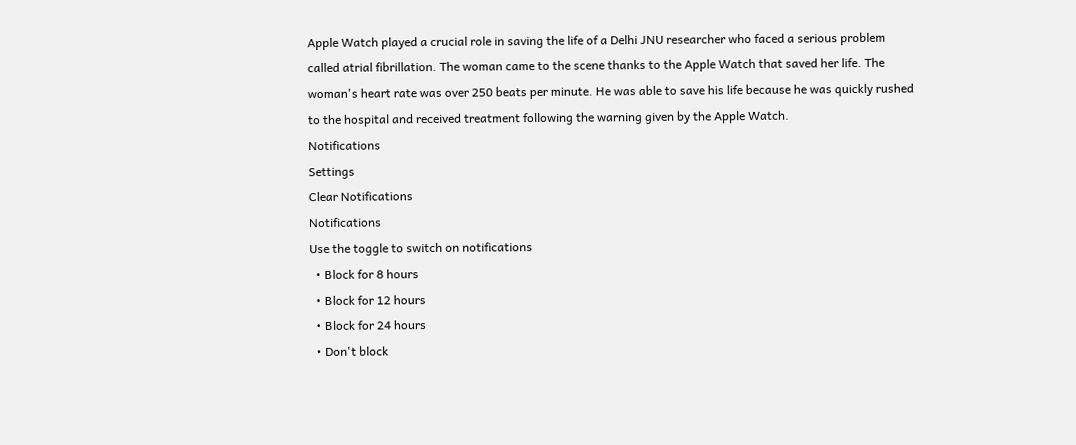Apple Watch played a crucial role in saving the life of a Delhi JNU researcher who faced a serious problem called atrial fibrillation. The woman came to the scene thanks to the Apple Watch that saved her life. The woman's heart rate was over 250 beats per minute. He was able to save his life because he was quickly rushed to the hospital and received treatment following the warning given by the Apple Watch.
Notifications
Settings
Clear Notifications
Notifications
Use the toggle to switch on notifications
  • Block for 8 hours
  • Block for 12 hours
  • Block for 24 hours
  • Don't block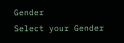Gender
Select your Gender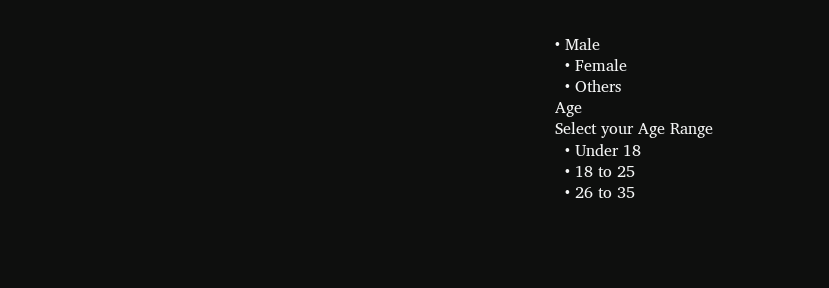• Male
  • Female
  • Others
Age
Select your Age Range
  • Under 18
  • 18 to 25
  • 26 to 35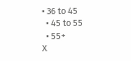• 36 to 45
  • 45 to 55
  • 55+
X